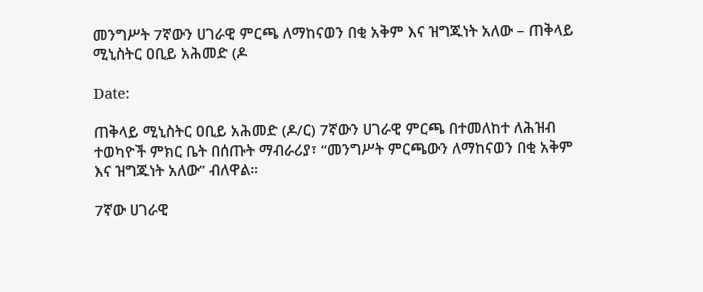መንግሥት 7ኛውን ሀገራዊ ምርጫ ለማከናወን በቂ አቅም እና ዝግጁነት አለው – ጠቅላይ ሚኒስትር ዐቢይ አሕመድ (ዶ

Date:

ጠቅላይ ሚኒስትር ዐቢይ አሕመድ (ዶ/ር) 7ኛውን ሀገራዊ ምርጫ በተመለከተ ለሕዝብ ተወካዮች ምክር ቤት በሰጡት ማብራሪያ፣ “መንግሥት ምርጫውን ለማከናወን በቂ አቅም እና ዝግጁነት አለው” ብለዋል።

7ኛው ሀገራዊ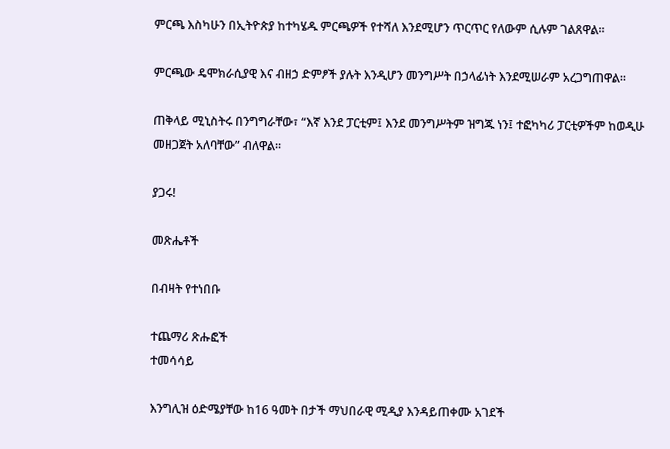ምርጫ እስካሁን በኢትዮጵያ ከተካሄዱ ምርጫዎች የተሻለ እንደሚሆን ጥርጥር የለውም ሲሉም ገልጸዋል።

ምርጫው ዴሞክራሲያዊ እና ብዘኃ ድምፆች ያሉት እንዲሆን መንግሥት በኃላፊነት እንደሚሠራም አረጋግጠዋል።

ጠቅላይ ሚኒስትሩ በንግግራቸው፣ “እኛ እንደ ፓርቲም፤ እንደ መንግሥትም ዝግጁ ነን፤ ተፎካካሪ ፓርቲዎችም ከወዲሁ መዘጋጀት አለባቸው” ብለዋል።

ያጋሩ!

መጽሔቶች

በብዛት የተነበቡ

ተጨማሪ ጽሑፎች
ተመሳሳይ

እንግሊዝ ዕድሜያቸው ከ16 ዓመት በታች ማህበራዊ ሚዲያ እንዳይጠቀሙ አገደች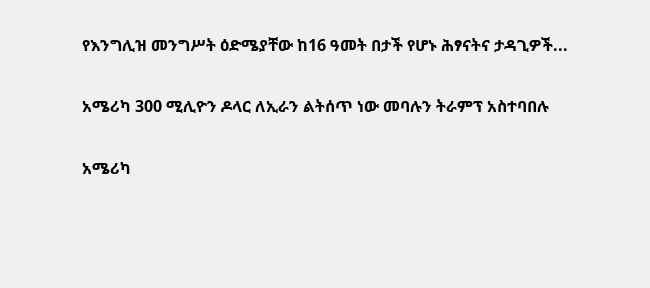የእንግሊዝ መንግሥት ዕድሜያቸው ከ16 ዓመት በታች የሆኑ ሕፃናትና ታዳጊዎች...

አሜሪካ 300 ሚሊዮን ዶላር ለኢራን ልትሰጥ ነው መባሉን ትራምፕ አስተባበሉ

አሜሪካ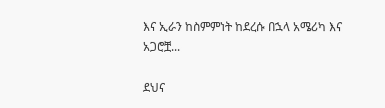እና ኢራን ከስምምነት ከደረሱ በኋላ አሜሪካ እና አጋሮቿ...

ደህና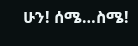ሁን! ሰሜ…ስሜ!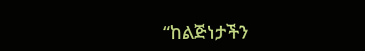“ከልጅነታችን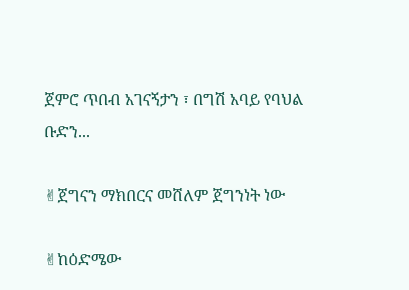ጀምሮ ጥበብ አገናኝታን ፣ በግሽ አባይ የባህል ቡድን...

✌ጀግናን ማክበርና መሸለም ጀግንነት ነው

✌ከዕድሜው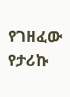የገዘፈው የታሪኩ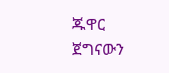ጁዋር ጀግናውን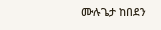ሙሉጌታ ከበደን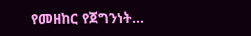የመዘከር የጀግንነት...